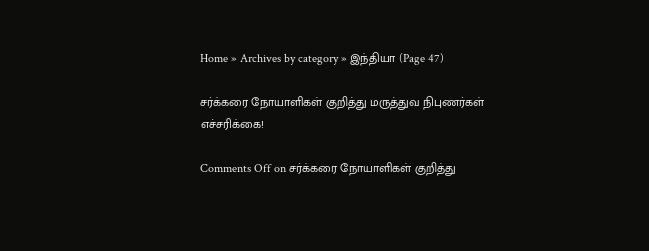Home » Archives by category » இந்தியா (Page 47)

சர்க்கரை நோயாளிகள் குறித்து மருத்துவ நிபுணர்கள் எச்சரிக்கை!

Comments Off on சர்க்கரை நோயாளிகள் குறித்து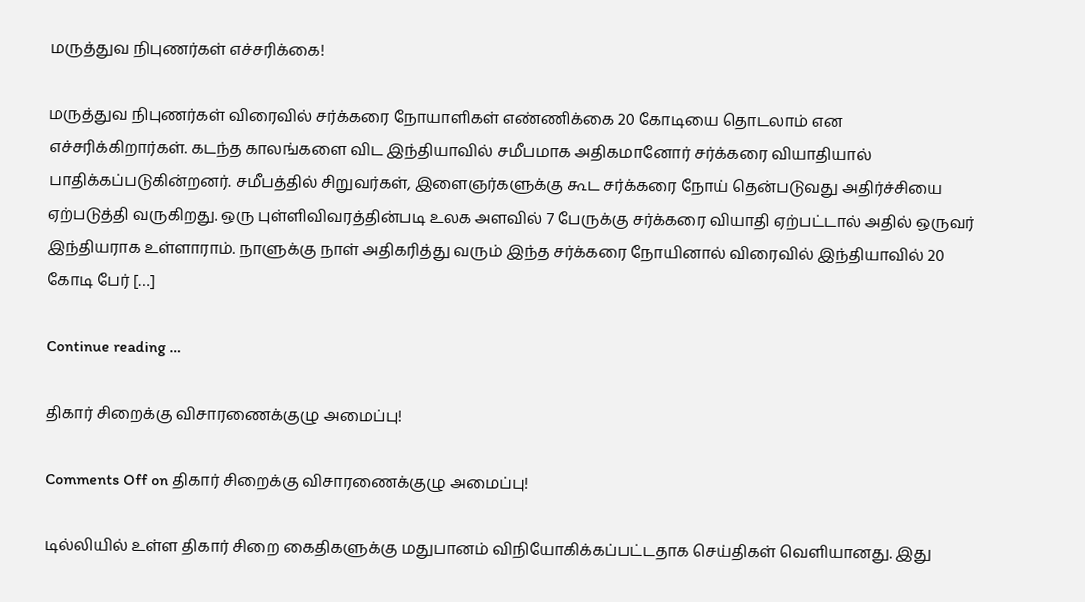மருத்துவ நிபுணர்கள் எச்சரிக்கை!

மருத்துவ நிபுணர்கள் விரைவில் சர்க்கரை நோயாளிகள் எண்ணிக்கை 20 கோடியை தொடலாம் என எச்சரிக்கிறார்கள். கடந்த காலங்களை விட இந்தியாவில் சமீபமாக அதிகமானோர் சர்க்கரை வியாதியால் பாதிக்கப்படுகின்றனர். சமீபத்தில் சிறுவர்கள், இளைஞர்களுக்கு கூட சர்க்கரை நோய் தென்படுவது அதிர்ச்சியை ஏற்படுத்தி வருகிறது. ஒரு புள்ளிவிவரத்தின்படி உலக அளவில் 7 பேருக்கு சர்க்கரை வியாதி ஏற்பட்டால் அதில் ஒருவர் இந்தியராக உள்ளாராம். நாளுக்கு நாள் அதிகரித்து வரும் இந்த சர்க்கரை நோயினால் விரைவில் இந்தியாவில் 20 கோடி பேர் […]

Continue reading …

திகார் சிறைக்கு விசாரணைக்குழு அமைப்பு!

Comments Off on திகார் சிறைக்கு விசாரணைக்குழு அமைப்பு!

டில்லியில் உள்ள திகார் சிறை கைதிகளுக்கு மதுபானம் விநியோகிக்கப்பட்டதாக செய்திகள் வெளியானது. இது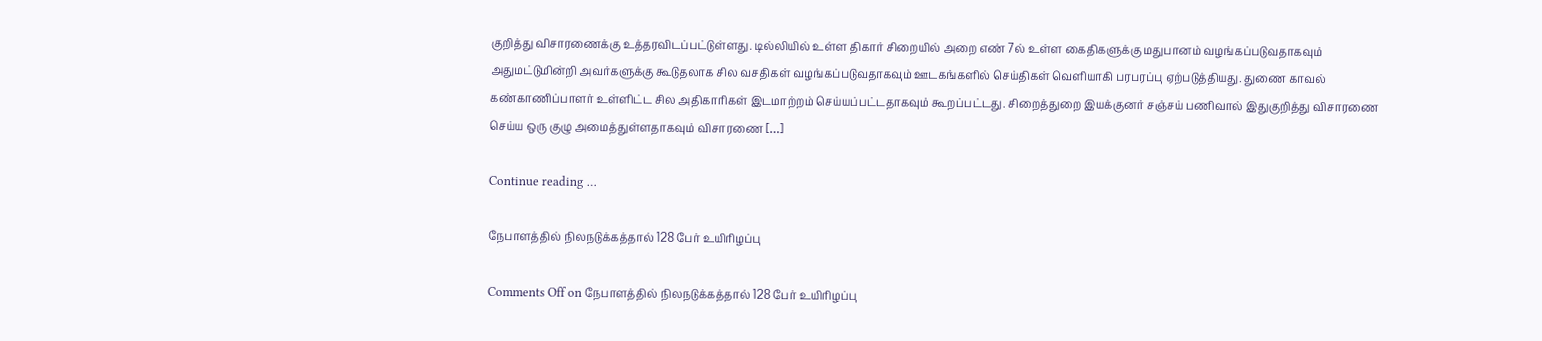குறித்து விசாரணைக்கு உத்தரவிடப்பட்டுள்ளது. டில்லியில் உள்ள திகார் சிறையில் அறை எண் 7ல் உள்ள கைதிகளுக்கு மதுபானம் வழங்கப்படுவதாகவும் அதுமட்டுமின்றி அவர்களுக்கு கூடுதலாக சில வசதிகள் வழங்கப்படுவதாகவும் ஊடகங்களில் செய்திகள் வெளியாகி பரபரப்பு ஏற்படுத்தியது. துணை காவல் கண்காணிப்பாளர் உள்ளிட்ட சில அதிகாரிகள் இடமாற்றம் செய்யப்பட்டதாகவும் கூறப்பட்டது. சிறைத்துறை இயக்குனர் சஞ்சய் பணிவால் இதுகுறித்து விசாரணை செய்ய ஒரு குழு அமைத்துள்ளதாகவும் விசாரணை […]

Continue reading …

நேபாளத்தில் நிலநடுக்கத்தால் 128 பேர் உயிரிழப்பு

Comments Off on நேபாளத்தில் நிலநடுக்கத்தால் 128 பேர் உயிரிழப்பு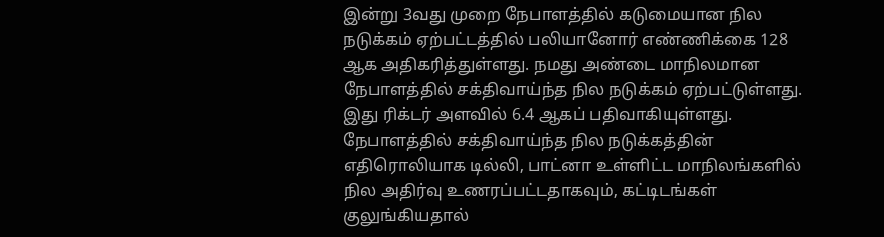இன்று 3வது முறை நேபாளத்தில் கடுமையான நில நடுக்கம் ஏற்பட்டத்தில் பலியானோர் எண்ணிக்கை 128 ஆக அதிகரித்துள்ளது. நமது அண்டை மாநிலமான நேபாளத்தில் சக்திவாய்ந்த நில நடுக்கம் ஏற்பட்டுள்ளது. இது ரிக்டர் அளவில் 6.4 ஆகப் பதிவாகியுள்ளது. நேபாளத்தில் சக்திவாய்ந்த நில நடுக்கத்தின் எதிரொலியாக டில்லி, பாட்னா உள்ளிட்ட மாநிலங்களில் நில அதிர்வு உணரப்பட்டதாகவும், கட்டிடங்கள் குலுங்கியதால்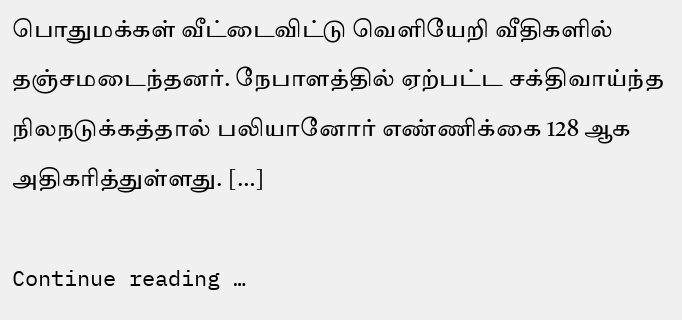பொதுமக்கள் வீட்டைவிட்டு வெளியேறி வீதிகளில் தஞ்சமடைந்தனர். நேபாளத்தில் ஏற்பட்ட சக்திவாய்ந்த நிலநடுக்கத்தால் பலியானோர் எண்ணிக்கை 128 ஆக அதிகரித்துள்ளது. […]

Continue reading …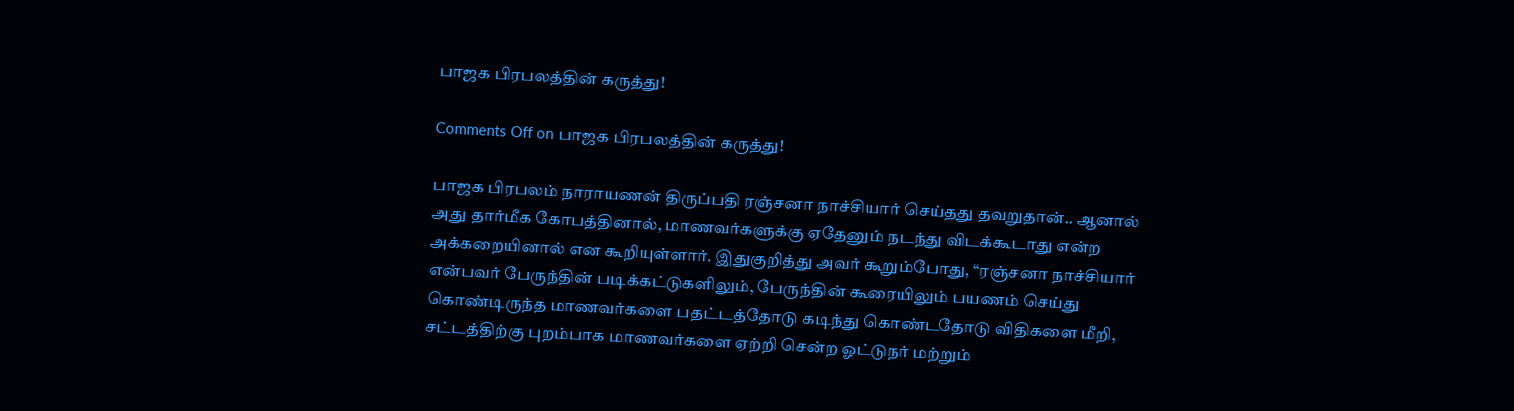பாஜக பிரபலத்தின் கருத்து!

Comments Off on பாஜக பிரபலத்தின் கருத்து!

பாஜக பிரபலம் நாராயணன் திருப்பதி ரஞ்சனா நாச்சியார் செய்தது தவறுதான்.. ஆனால் அது தார்மீக கோபத்தினால், மாணவர்களுக்கு ஏதேனும் நடந்து விடக்கூடாது என்ற அக்கறையினால் என கூறியுள்ளார். இதுகுறித்து அவர் கூறும்போது, “ரஞ்சனா நாச்சியார் என்பவர் பேருந்தின் படிக்கட்டுகளிலும், பேருந்தின் கூரையிலும் பயணம் செய்து கொண்டிருந்த மாணவர்களை பதட்டத்தோடு கடிந்து கொண்டதோடு விதிகளை மீறி, சட்டத்திற்கு புறம்பாக மாணவர்களை ஏற்றி சென்ற ஓட்டுநர் மற்றும்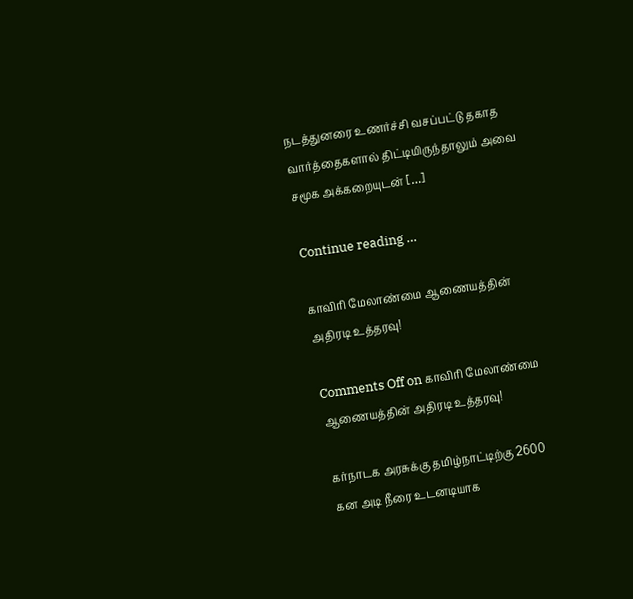நடத்துனரை உணர்ச்சி வசப்பட்டு தகாத வார்த்தைகளால் திட்டியிருந்தாலும் அவை சமூக அக்கறையுடன் […]

Continue reading …

காவிரி மேலாண்மை ஆணையத்தின் அதிரடி உத்தரவு!

Comments Off on காவிரி மேலாண்மை ஆணையத்தின் அதிரடி உத்தரவு!

கர்நாடக அரசுக்கு தமிழ்நாட்டிற்கு 2600 கன அடி நீரை உடனடியாக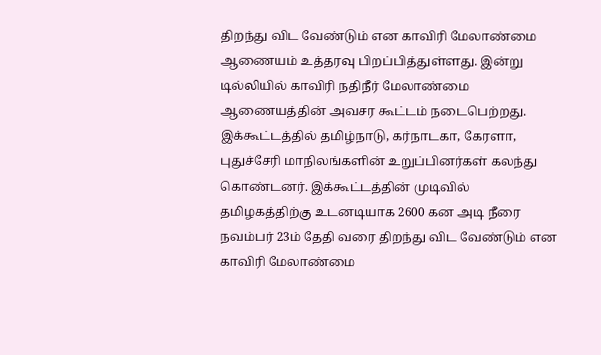திறந்து விட வேண்டும் என காவிரி மேலாண்மை ஆணையம் உத்தரவு பிறப்பித்துள்ளது. இன்று டில்லியில் காவிரி நதிநீர் மேலாண்மை ஆணையத்தின் அவசர கூட்டம் நடைபெற்றது. இக்கூட்டத்தில் தமிழ்நாடு, கர்நாடகா, கேரளா, புதுச்சேரி மாநிலங்களின் உறுப்பினர்கள் கலந்து கொண்டனர். இக்கூட்டத்தின் முடிவில் தமிழகத்திற்கு உடனடியாக 2600 கன அடி நீரை நவம்பர் 23ம் தேதி வரை திறந்து விட வேண்டும் என காவிரி மேலாண்மை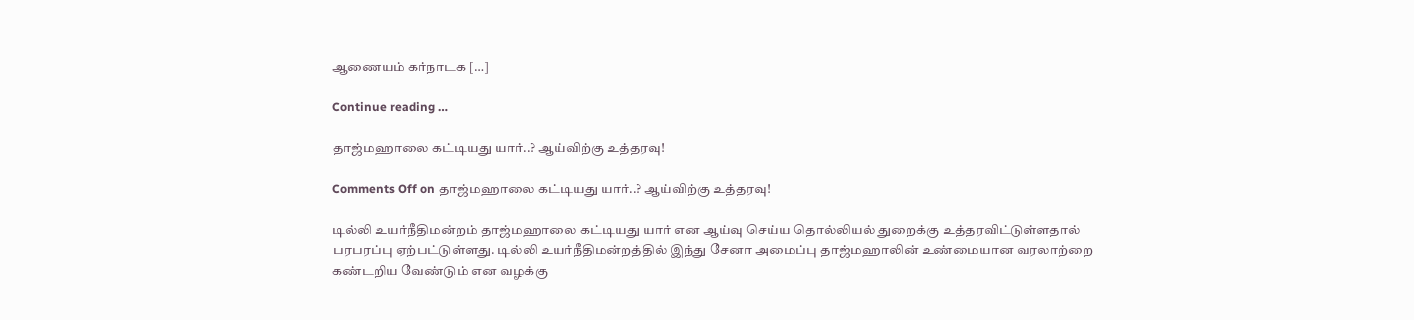ஆணையம் கர்நாடக […]

Continue reading …

தாஜ்மஹாலை கட்டியது யார்..? ஆய்விற்கு உத்தரவு!

Comments Off on தாஜ்மஹாலை கட்டியது யார்..? ஆய்விற்கு உத்தரவு!

டில்லி உயர்நீதிமன்றம் தாஜ்மஹாலை கட்டியது யார் என ஆய்வு செய்ய தொல்லியல் துறைக்கு உத்தரவிட்டுள்ளதால் பரபரப்பு ஏற்பட்டுள்ளது. டில்லி உயர்நீதிமன்றத்தில் இந்து சேனா அமைப்பு தாஜ்மஹாலின் உண்மையான வரலாற்றை கண்டறிய வேண்டும் என வழக்கு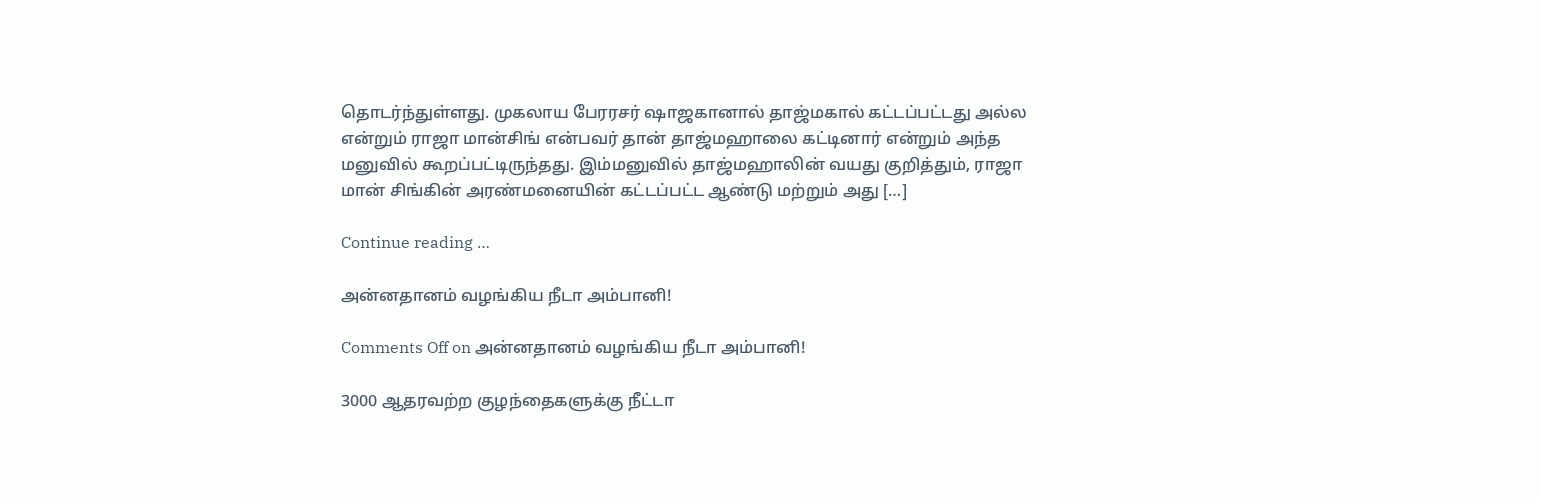தொடர்ந்துள்ளது. முகலாய பேரரசர் ஷாஜகானால் தாஜ்மகால் கட்டப்பட்டது அல்ல என்றும் ராஜா மான்சிங் என்பவர் தான் தாஜ்மஹாலை கட்டினார் என்றும் அந்த மனுவில் கூறப்பட்டிருந்தது. இம்மனுவில் தாஜ்மஹாலின் வயது குறித்தும், ராஜா மான் சிங்கின் அரண்மனையின் கட்டப்பட்ட ஆண்டு மற்றும் அது […]

Continue reading …

அன்னதானம் வழங்கிய நீடா அம்பானி!

Comments Off on அன்னதானம் வழங்கிய நீடா அம்பானி!

3000 ஆதரவற்ற குழந்தைகளுக்கு நீட்டா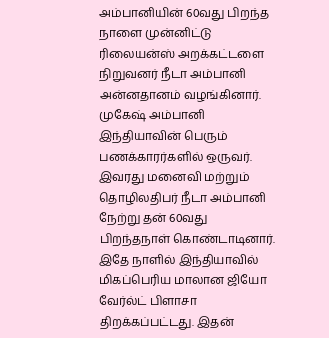அம்பானியின் 60வது பிறந்த நாளை முன்னிட்டு ரிலையன்ஸ் அறக்கட்டளை நிறுவனர் நீடா அம்பானி அன்னதானம் வழங்கினார். முகேஷ் அம்பானி இந்தியாவின் பெரும் பணக்காரர்களில் ஒருவர். இவரது மனைவி மற்றும் தொழிலதிபர் நீடா அம்பானி நேற்று தன் 60வது பிறந்தநாள் கொண்டாடினார். இதே நாளில் இந்தியாவில் மிகப்பெரிய மாலான ஜியோ வேர்ல்ட் பிளாசா திறக்கப்பட்டது. இதன்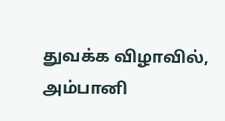துவக்க விழாவில், அம்பானி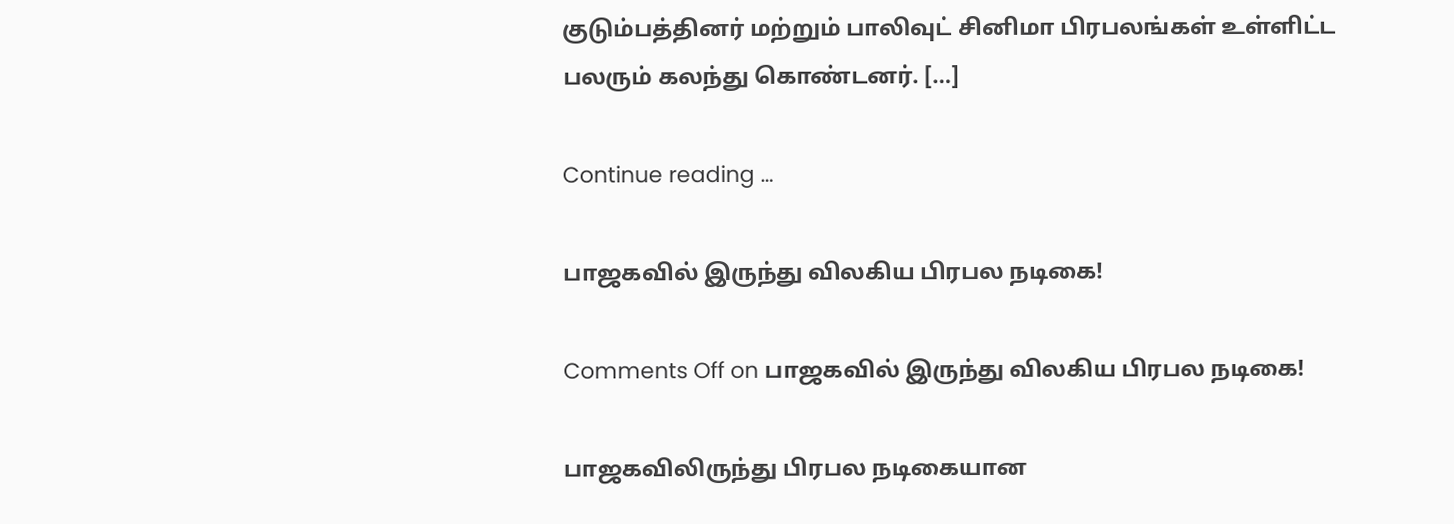குடும்பத்தினர் மற்றும் பாலிவுட் சினிமா பிரபலங்கள் உள்ளிட்ட பலரும் கலந்து கொண்டனர். […]

Continue reading …

பாஜகவில் இருந்து விலகிய பிரபல நடிகை!

Comments Off on பாஜகவில் இருந்து விலகிய பிரபல நடிகை!

பாஜகவிலிருந்து பிரபல நடிகையான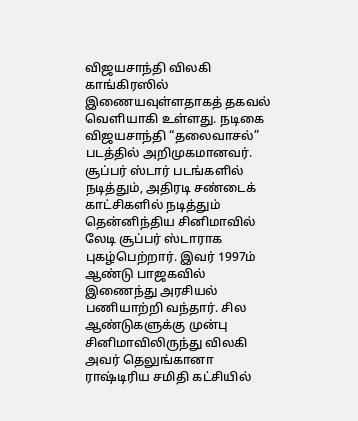விஜயசாந்தி விலகி காங்கிரஸில் இணையவுள்ளதாகத் தகவல் வெளியாகி உள்ளது. நடிகை விஜயசாந்தி “தலைவாசல்” படத்தில் அறிமுகமானவர். சூப்பர் ஸ்டார் படங்களில் நடித்தும், அதிரடி சண்டைக் காட்சிகளில் நடித்தும் தென்னிந்திய சினிமாவில் லேடி சூப்பர் ஸ்டாராக புகழ்பெற்றார். இவர் 1997ம் ஆண்டு பாஜகவில் இணைந்து அரசியல் பணியாற்றி வந்தார். சில ஆண்டுகளுக்கு முன்பு சினிமாவிலிருந்து விலகி அவர் தெலுங்கானா ராஷ்டிரிய சமிதி கட்சியில்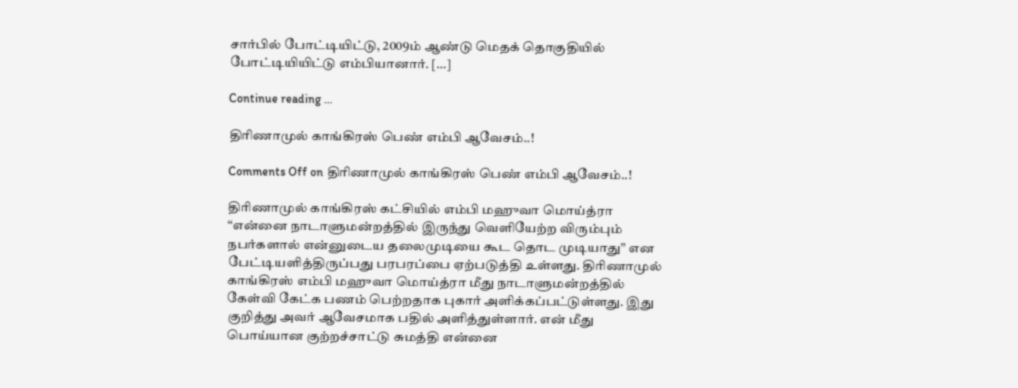சார்பில் போட்டியிட்டு, 2009ம் ஆண்டு மெதக் தொகுதியில் போட்டியியிட்டு எம்பியானார். […]

Continue reading …

திரிணாமுல் காங்கிரஸ் பெண் எம்பி ஆவேசம்..!

Comments Off on திரிணாமுல் காங்கிரஸ் பெண் எம்பி ஆவேசம்..!

திரிணாமுல் காங்கிரஸ் கட்சியில் எம்பி மஹுவா மொய்த்ரா “என்னை நாடாளுமன்றத்தில் இருந்து வெளியேற்ற விரும்பும் நபர்களால் என்னுடைய தலைமுடியை கூட தொட முடியாது” என பேட்டியளித்திருப்பது பரபரப்பை ஏற்படுத்தி உள்ளது. திரிணாமுல் காங்கிரஸ் எம்பி மஹுவா மொய்த்ரா மீது நாடாளுமன்றத்தில் கேள்வி கேட்க பணம் பெற்றதாக புகார் அளிக்கப்பட்டுள்ளது. இது குறித்து அவர் ஆவேசமாக பதில் அளித்துள்ளார். என் மீது பொய்யான குற்றச்சாட்டு சுமத்தி என்னை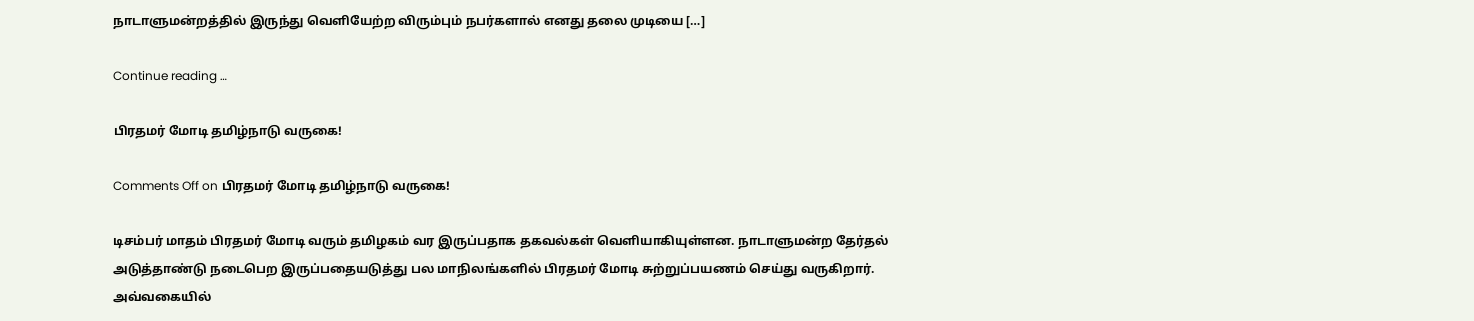நாடாளுமன்றத்தில் இருந்து வெளியேற்ற விரும்பும் நபர்களால் எனது தலை முடியை […]

Continue reading …

பிரதமர் மோடி தமிழ்நாடு வருகை!

Comments Off on பிரதமர் மோடி தமிழ்நாடு வருகை!

டிசம்பர் மாதம் பிரதமர் மோடி வரும் தமிழகம் வர இருப்பதாக தகவல்கள் வெளியாகியுள்ளன. நாடாளுமன்ற தேர்தல் அடுத்தாண்டு நடைபெற இருப்பதையடுத்து பல மாநிலங்களில் பிரதமர் மோடி சுற்றுப்பயணம் செய்து வருகிறார். அவ்வகையில்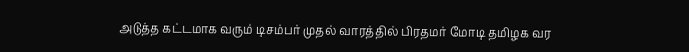அடுத்த கட்டமாக வரும் டிசம்பர் முதல் வாரத்தில் பிரதமர் மோடி தமிழக வர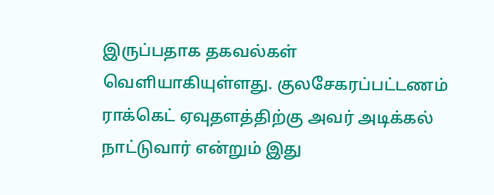இருப்பதாக தகவல்கள் வெளியாகியுள்ளது. குலசேகரப்பட்டணம் ராக்கெட் ஏவுதளத்திற்கு அவர் அடிக்கல் நாட்டுவார் என்றும் இது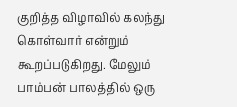குறித்த விழாவில் கலந்து கொள்வார் என்றும் கூறப்படுகிறது. மேலும் பாம்பன் பாலத்தில் ஒரு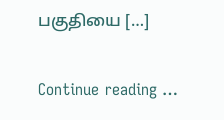பகுதியை […]

Continue reading …